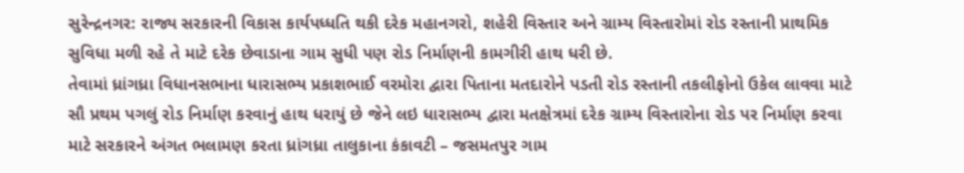સુરેન્દ્રનગર: રાજ્ય સરકારની વિકાસ કાર્યપધ્ધતિ થકી દરેક મહાનગરો, શહેરી વિસ્તાર અને ગ્રામ્ય વિસ્તારોમાં રોડ રસ્તાની પ્રાથમિક સુવિધા મળી રહે તે માટે દરેક છેવાડાના ગામ સુધી પણ રોડ નિર્માણની કામગીરી હાથ ધરી છે.
તેવામાં ધ્રાંગધ્રા વિધાનસભાના ધારાસભ્ય પ્રકાશભાઈ વરમોરા દ્વારા પિતાના મતદારોને પડતી રોડ રસ્તાની તકલીફોનો ઉકેલ લાવવા માટે સૌ પ્રથમ પગલું રોડ નિર્માણ કરવાનું હાથ ધરાયું છે જેને લઇ ધારાસભ્ય દ્વારા મતક્ષેત્રમાં દરેક ગ્રામ્ય વિસ્તારોના રોડ પર નિર્માણ કરવા માટે સરકારને અંગત ભલામણ કરતા ધ્રાંગધ્રા તાલુકાના કંકાવટી – જસમતપુર ગામ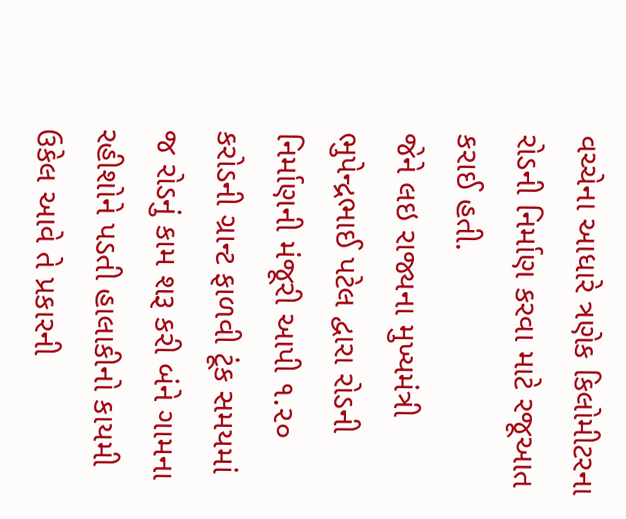વચ્ચેના આધારે ત્રણેક કિલોમીટરના રોડની નિર્માણ કરવા માટે રજૂઆત કરાઈ હતી.
જેને લઇ રાજ્યના મુખ્યમંત્રી ભુપેન્દ્રભાઈ પટેલ દ્વારા રોડની નિર્માણની મંજૂરી આપી ૧.૨૦ કરોડની ગ્રાન્ટ ફાળવી ટૂંક સમયમાં જ રોડનું કામ શરૂ કરી બંને ગામના રહીશોને પડતી હાલાકીનો કાયમી ઉકેલ આવે તે પ્રકારની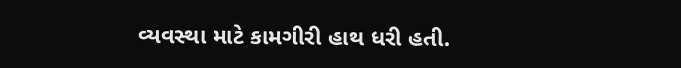વ્યવસ્થા માટે કામગીરી હાથ ધરી હતી.